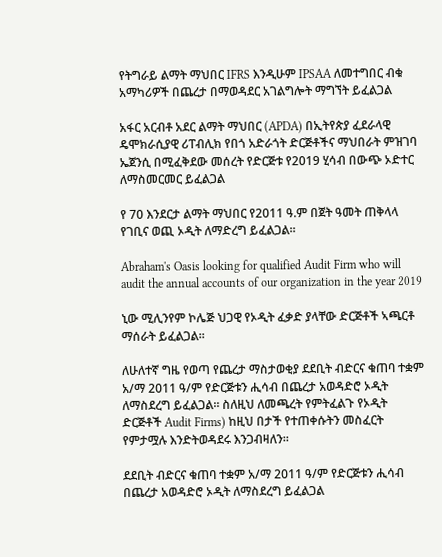የትግራይ ልማት ማህበር IFRS እንዲሁም IPSAA ለመተግበር ብቁ አማካሪዎች በጨረታ በማወዳደር አገልግሎት ማግኘት ይፈልጋል

አፋር አርብቶ አደር ልማት ማህበር (APDA) በኢትየጵያ ፈደራላዊ ዴሞክራሲያዊ ሪፐብሊክ የበጎ አድራጎት ድርጅቶችና ማህበራት ምዝገባ ኤጀንሲ በሚፈቅደው መሰረት የድርጅቱ የ2019 ሂሳብ በውጭ ኦድተር ለማስመርመር ይፈልጋል

የ 70 እንደርታ ልማት ማህበር የ2011 ዓ.ም በጀት ዓመት ጠቅላላ የገቢና ወጪ ኦዲት ለማድረግ ይፈልጋል፡፡

Abraham's Oasis looking for qualified Audit Firm who will audit the annual accounts of our organization in the year 2019

ኒው ሚሊንየም ኮሌጅ ህጋዊ የኦዲት ፈቃድ ያላቸው ድርጅቶች ኣጫርቶ ማሰራት ይፈልጋል፡፡

ለሁለተኛ ግዜ የወጣ የጨረታ ማስታወቂያ ደደቢት ብድርና ቁጠባ ተቋም አ/ማ 2011 ዓ/ም የድርጅቱን ሒሳብ በጨረታ አወዳድሮ ኦዲት ለማስደረግ ይፈልጋል። ስለዚህ ለመጫረት የምትፈልጉ የኦዲት ድርጅቶች Audit Firms) ከዚህ በታች የተጠቀሱትን መስፈርት የምታሟሉ እንድትወዳደሩ እንጋብዛለን።

ደደቢት ብድርና ቁጠባ ተቋም አ/ማ 2011 ዓ/ም የድርጅቱን ሒሳብ በጨረታ አወዳድሮ ኦዲት ለማስደረግ ይፈልጋል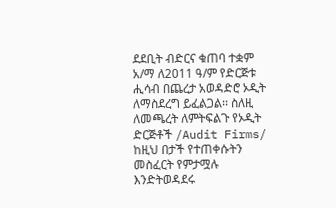ደደቢት ብድርና ቁጠባ ተቋም አ/ማ ለ2011 ዓ/ም የድርጅቱ ሒሳብ በጨረታ አወዳድሮ ኦዲት ለማስደረግ ይፈልጋል፡፡ ስለዚ ለመጫረት ለምትፍልጉ የኦዲት ድርጅቶች /Audit Firms/ ከዚህ በታች የተጠቀሱትን መስፈርት የምታሟሉ እንድትወዳደሩ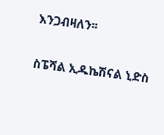እንጋብዛለን፡፡

ስፔሻል ኢዱኬሽናል ኒድስ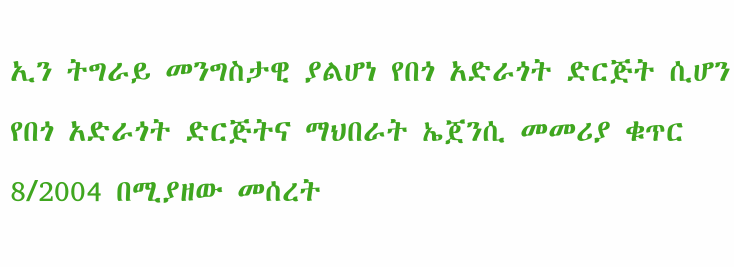ኢን ትግራይ መንግስታዊ ያልሆነ የበጎ አድራጎት ድርጅት ሲሆን የበጎ አድራጎት ድርጅትና ማህበራት ኤጀንሲ መመሪያ ቁጥር 8/2004 በሚያዘው መሰረት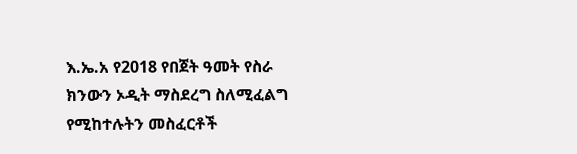እ.ኤ.አ የ2018 የበጀት ዓመት የስራ ክንውን ኦዲት ማስደረግ ስለሚፈልግ የሚከተሉትን መስፈርቶች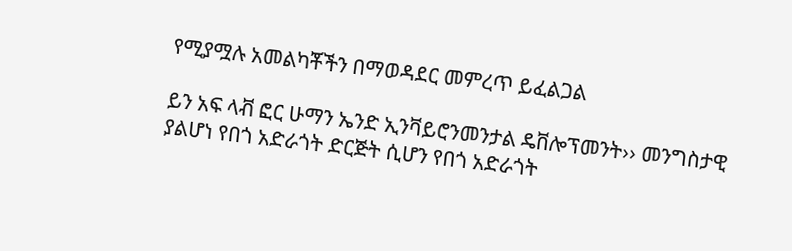የሚያሟሉ አመልካቾችን በማወዳደር መምረጥ ይፈልጋል

ይን አፍ ላቭ ፎር ሁማን ኤንድ ኢንቫይሮንመንታል ዴቨሎፕመንት›› መንግስታዊ ያልሆነ የበጎ አድራጎት ድርጅት ሲሆን የበጎ አድራጎት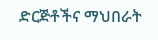ድርጅቶችና ማህበራት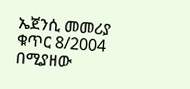ኤጀንሲ መመሪያ ቁጥር 8/2004 በሚያዘው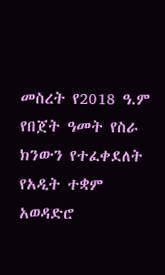መስረት የ2018 ዓ.ም የበጀት ዓመት የስራ ክንውን የተፈቀደለት የአዲት ተቋም አወዳድሮ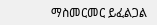ማስመርመር ይፈልጋል